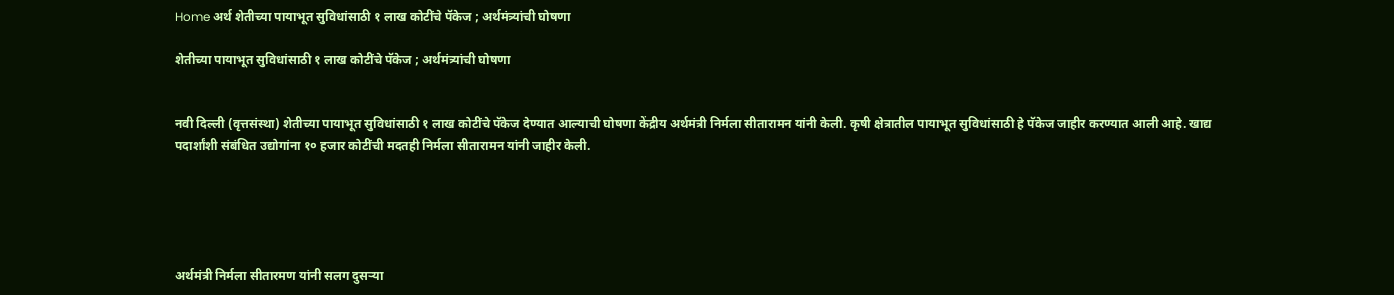Home अर्थ शेतीच्या पायाभूत सुविधांसाठी १ लाख कोटींचे पॅकेज ; अर्थमंत्र्यांची घोषणा

शेतीच्या पायाभूत सुविधांसाठी १ लाख कोटींचे पॅकेज ; अर्थमंत्र्यांची घोषणा


नवी दिल्ली (वृत्तसंस्था) शेतीच्या पायाभूत सुविधांसाठी १ लाख कोटींचे पॅकेज देण्यात आल्याची घोषणा केंद्रीय अर्थमंत्री निर्मला सीतारामन यांनी केली. कृषी क्षेत्रातील पायाभूत सुविधांसाठी हे पॅकेज जाहीर करण्यात आली आहे. खाद्य पदार्शांशी संबंधित उद्योगांना १० हजार कोटींची मदतही निर्मला सीतारामन यांनी जाहीर केली.





अर्थमंत्री निर्मला सीतारमण यांनी सलग दुसऱ्या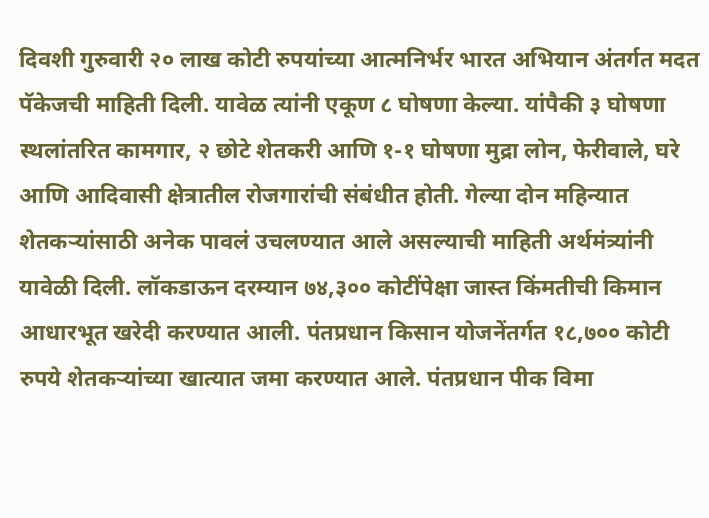दिवशी गुरुवारी २० लाख कोटी रुपयांच्या आत्मनिर्भर भारत अभियान अंतर्गत मदत पॅकेजची माहिती दिली. यावेळ त्यांनी एकूण ८ घोषणा केल्या. यांपैकी ३ घोषणा स्थलांतरित कामगार, २ छोटे शेतकरी आणि १-१ घोषणा मुद्रा लोन, फेरीवाले, घरे आणि आदिवासी क्षेत्रातील रोजगारांची संबंधीत होती. गेल्या दोन महिन्यात शेतकऱ्यांसाठी अनेक पावलं उचलण्यात आले असल्याची माहिती अर्थमंत्र्यांनी यावेळी दिली. लॉकडाऊन दरम्यान ७४,३०० कोटींपेक्षा जास्त किंमतीची किमान आधारभूत खरेदी करण्यात आली. पंतप्रधान किसान योजनेंतर्गत १८,७०० कोटी रुपये शेतकऱ्यांच्या खात्यात जमा करण्यात आले. पंतप्रधान पीक विमा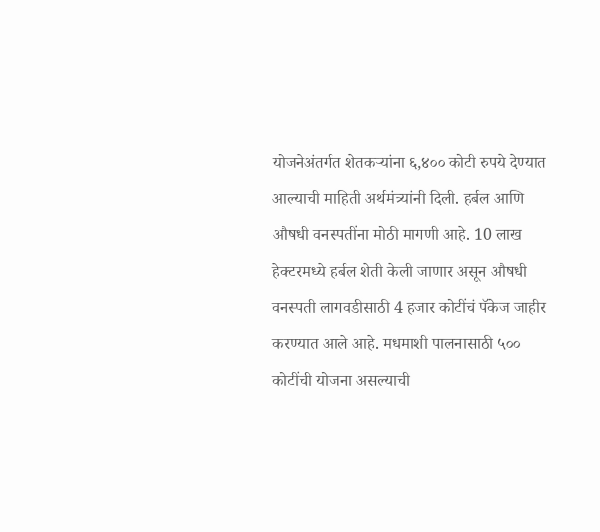योजनेअंतर्गत शेतकऱ्यांना ६,४०० कोटी रुपये देण्यात आल्याची माहिती अर्थमंत्र्यांनी दिली. हर्बल आणि औषधी वनस्पतींना मोठी मागणी आहे. 10 लाख हेक्टरमध्ये हर्बल शेती केली जाणार असून औषधी वनस्पती लागवडीसाठी 4 हजार कोटींचं पॅकेज जाहीर करण्यात आले आहे. मधमाशी पालनासाठी ५०० कोटींची योजना असल्याची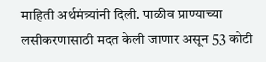माहिती अर्थमंत्र्यांनी दिली. पाळीव प्राण्याच्या लसीकरणासाठी मदत केली जाणार असून 53 कोटी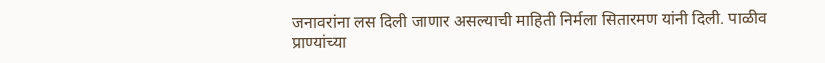जनावरांना लस दिली जाणार असल्याची माहिती निर्मला सितारमण यांनी दिली. पाळीव प्राण्यांच्या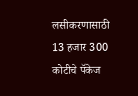लसीकरणासाठी 13 हजार 300 कोटीचे पॅकेज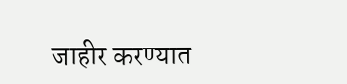जाहीर करण्यात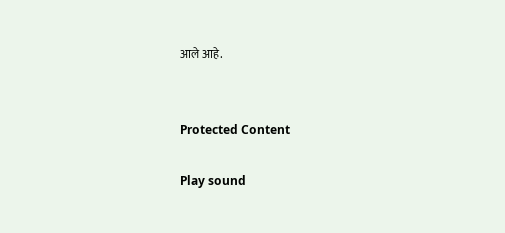आले आहे.


Protected Content

Play sound